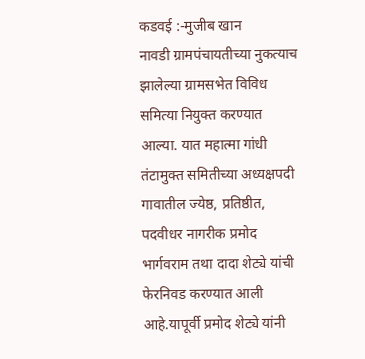कडवई :-मुजीब खान
नावडी ग्रामपंचायतीच्या नुकत्याच झालेल्या ग्रामसभेत विविध समित्या नियुक्त करण्यात आल्या. यात महात्मा गांधी तंटामुक्त समितीच्या अध्यक्षपदी गावातील ज्येष्ठ, प्रतिष्ठीत, पदवीधर नागरीक प्रमोद भार्गवराम तथा दादा शेट्ये यांची फेरनिवड करण्यात आली आहे.यापूर्वी प्रमोद शेट्ये यांनी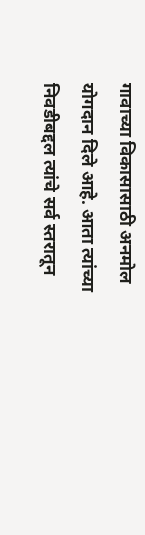गावाच्या विकासासाठी अनमोल योगदान दिले आहे. आता त्यांच्या निवडीबद्दल त्यांचे सर्व स्तरातून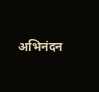अभिनंदन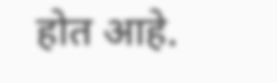होत आहे.